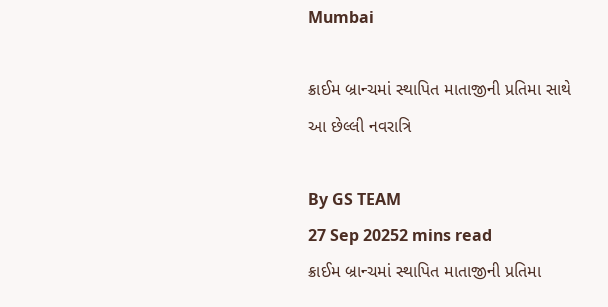Mumbai

ક્રાઈમ બ્રાન્ચમાં સ્થાપિત માતાજીની પ્રતિમા સાથે આ છેલ્લી નવરાત્રિ

By GS TEAM
27 Sep 20252 mins read
ક્રાઈમ બ્રાન્ચમાં સ્થાપિત માતાજીની પ્રતિમા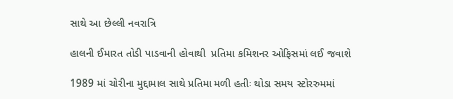સાથે આ છેલ્લી નવરાત્રિ

હાલની ઈમારત તોડી પાડવાની હોવાથી  પ્રતિમા કમિશનર ઓફિસમાં લઈ જવાશે

1989 માં ચોરીના મુદ્દામાલ સાથે પ્રતિમા મળી હતીઃ થોડા સમય સ્ટોરરુમમાં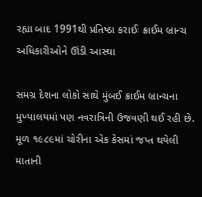રહ્યા બાદ 1991થી પ્રતિષ્ઠા કરાઈઃ ક્રાઈમ બ્રાન્ચ અધિકારીઓને ઊંડી આસ્થા

સમગ્ર દેશના લોકો સાથે મુંબઈ ક્રાઈમ બ્રાન્ચના મુખ્યાલયમાં પણ નવરાત્રિની ઉજવણી થઈ રહી છે. મૂળ ૧૯૮૯માં ચોરીના એક કેસમાં જપ્ત થયેલી માતાની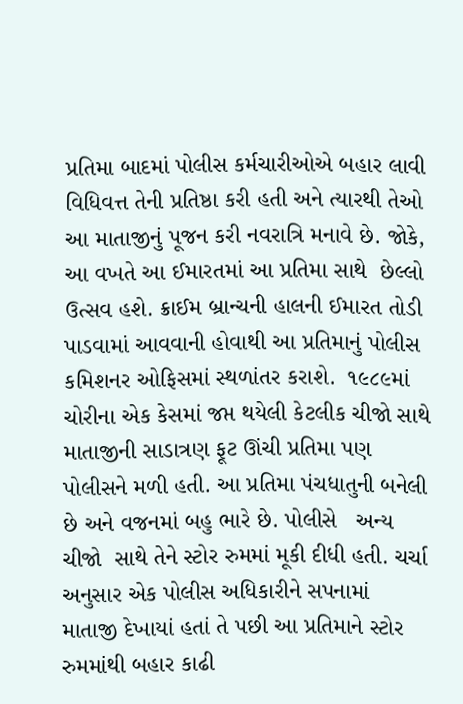પ્રતિમા બાદમાં પોલીસ કર્મચારીઓએ બહાર લાવી વિધિવત્ત તેની પ્રતિષ્ઠા કરી હતી અને ત્યારથી તેઓ આ માતાજીનું પૂજન કરી નવરાત્રિ મનાવે છે. જોકે, આ વખતે આ ઈમારતમાં આ પ્રતિમા સાથે  છેલ્લો ઉત્સવ હશે. ક્રાઈમ બ્રાન્ચની હાલની ઈમારત તોડી પાડવામાં આવવાની હોવાથી આ પ્રતિમાનું પોલીસ કમિશનર ઓફિસમાં સ્થળાંતર કરાશે.  ૧૯૮૯માં ચોરીના એક કેસમાં જપ્ત થયેલી કેટલીક ચીજો સાથે માતાજીની સાડાત્રણ ફૂટ ઊંચી પ્રતિમા પણ પોલીસને મળી હતી. આ પ્રતિમા પંચધાતુની બનેલી છે અને વજનમાં બહુ ભારે છે. પોલીસે   અન્ય ચીજો  સાથે તેને સ્ટોર રુમમાં મૂકી દીધી હતી. ચર્ચા અનુસાર એક પોલીસ અધિકારીને સપનામાં માતાજી દેખાયાં હતાં તે પછી આ પ્રતિમાને સ્ટોર રુમમાંથી બહાર કાઢી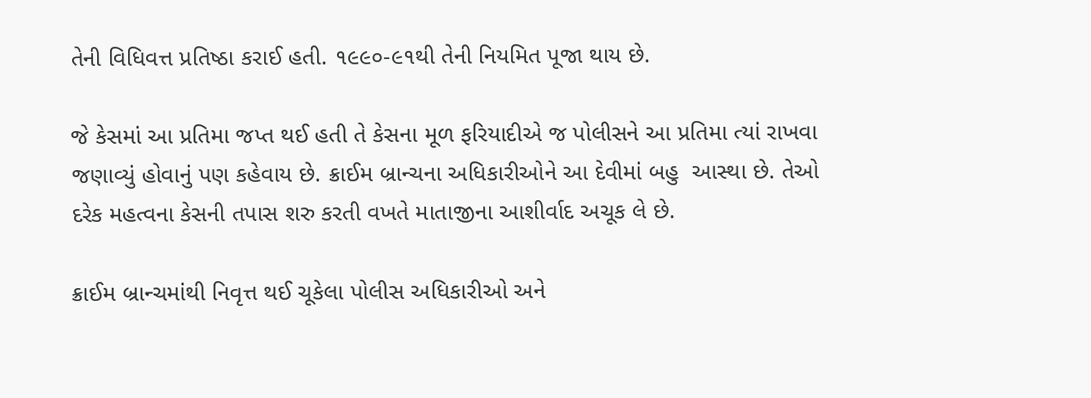તેની વિધિવત્ત પ્રતિષ્ઠા કરાઈ હતી. ૧૯૯૦-૯૧થી તેની નિયમિત પૂજા થાય છે.

જે કેસમાં આ પ્રતિમા જપ્ત થઈ હતી તે કેસના મૂળ ફરિયાદીએ જ પોલીસને આ પ્રતિમા ત્યાં રાખવા જણાવ્યું હોવાનું પણ કહેવાય છે. ક્રાઈમ બ્રાન્ચના અધિકારીઓને આ દેવીમાં બહુ  આસ્થા છે. તેઓ દરેક મહત્વના કેસની તપાસ શરુ કરતી વખતે માતાજીના આશીર્વાદ અચૂક લે છે.

ક્રાઈમ બ્રાન્ચમાંથી નિવૃત્ત થઈ ચૂકેલા પોલીસ અધિકારીઓ અને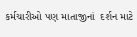કર્મચારીઓ પણ માતાજીનાં  દર્શન માટે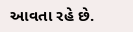આવતા રહે છે.